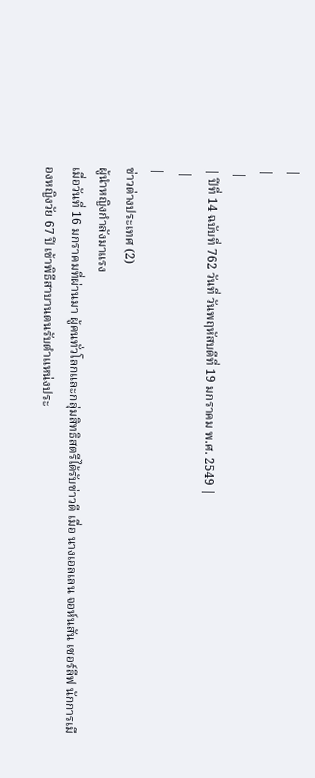|
|
 |
| ปีที่ 14 ฉบับที่ 762 วันที่ วันพฤหัสบดีที่ 19 มกราคม พ.ศ. 2549 |
 |
|
ข่าวต่างประเทศ (2)
ผู้นำหญิงกำลังมาแรง
เมื่อวันที่ 16 มกราคมที่ผ่านมา ผู้คนทั่วโลกและกลุ่มสิทธิสตรีได้รับข่าวดี เมื่อ นางเอลเลน จอห์นสัน เซอร์ลีฟ นักการเมืองหญิงวัย 67 ปี เข้าพิธีสาบานตนรับตำแหน่งประ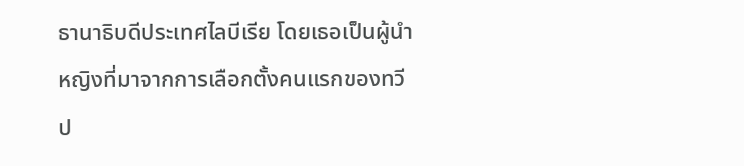ธานาธิบดีประเทศไลบีเรีย โดยเธอเป็นผู้นำหญิงที่มาจากการเลือกตั้งคนแรกของทวีป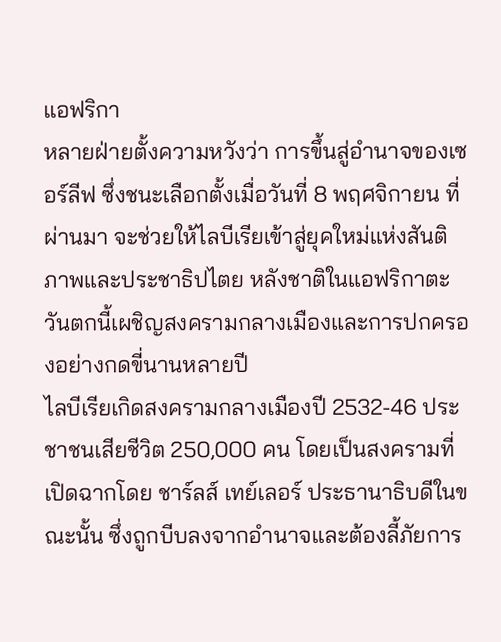แอฟริกา
หลายฝ่ายตั้งความหวังว่า การขึ้นสู่อำนาจของเซอร์ลีฟ ซึ่งชนะเลือกตั้งเมื่อวันที่ 8 พฤศจิกายน ที่ผ่านมา จะช่วยให้ไลบีเรียเข้าสู่ยุคใหม่แห่งสันติภาพและประชาธิปไตย หลังชาติในแอฟริกาตะวันตกนี้เผชิญสงครามกลางเมืองและการปกครองอย่างกดขี่นานหลายปี
ไลบีเรียเกิดสงครามกลางเมืองปี 2532-46 ประชาชนเสียชีวิต 250,000 คน โดยเป็นสงครามที่เปิดฉากโดย ชาร์ลส์ เทย์เลอร์ ประธานาธิบดีในขณะนั้น ซึ่งถูกบีบลงจากอำนาจและต้องลี้ภัยการ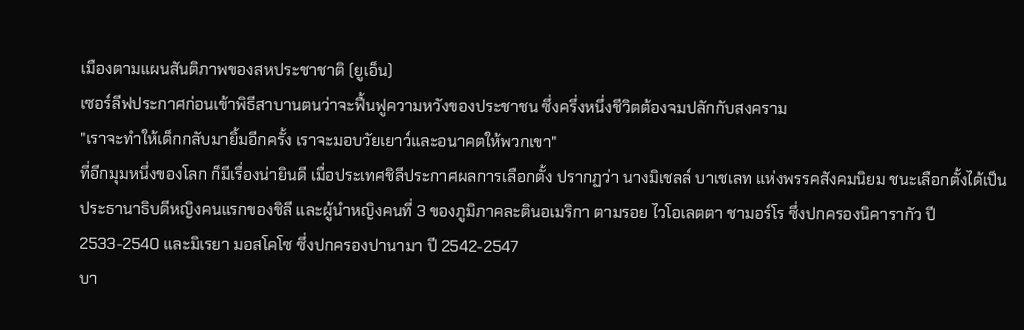เมืองตามแผนสันติภาพของสหประชาชาติ (ยูเอ็น)
เซอร์ลีฟประกาศก่อนเข้าพิธีสาบานตนว่าจะฟื้นฟูความหวังของประชาชน ซึ่งครึ่งหนึ่งชีวิตต้องจมปลักกับสงคราม
"เราจะทำให้เด็กกลับมายิ้มอีกครั้ง เราจะมอบวัยเยาว์และอนาคตให้พวกเขา"
ที่อีกมุมหนึ่งของโลก ก็มีเรื่องน่ายินดี เมื่อประเทศชิลีประกาศผลการเลือกตั้ง ปรากฏว่า นางมิเชลล์ บาเชเลท แห่งพรรคสังคมนิยม ชนะเลือกตั้งได้เป็นประธานาธิบดีหญิงคนแรกของชิลี และผู้นำหญิงคนที่ 3 ของภูมิภาคละตินอเมริกา ตามรอย ไวโอเลตตา ชามอร์โร ซึ่งปกครองนิคารากัว ปี 2533-2540 และมิเรยา มอสโคโซ ซึ่งปกครองปานามา ปี 2542-2547
บา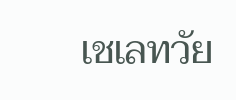เชเลทวัย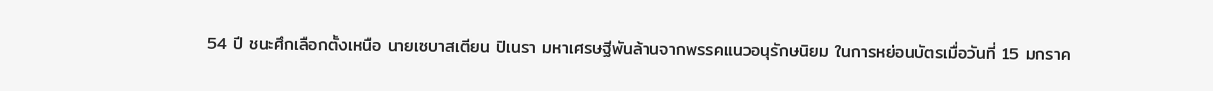54 ปี ชนะศึกเลือกตั้งเหนือ นายเซบาสเตียน ปิเนรา มหาเศรษฐีพันล้านจากพรรคแนวอนุรักษนิยม ในการหย่อนบัตรเมื่อวันที่ 15 มกราค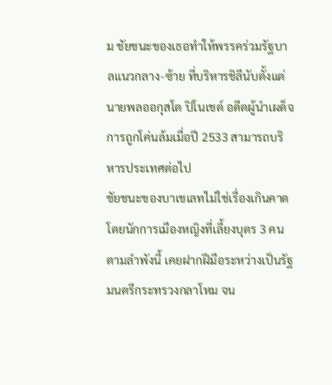ม ชัยชนะของเธอทำให้พรรคร่วมรัฐบาลแนวกลาง-ซ้าย ที่บริหารชิลีนับตั้งแต่นายพลออกุสโต ปิโนเชต์ อดีตผู้นำเผด็จการถูกโค่นล้มเมื่อปี 2533 สามารถบริหารประเทศต่อไป
ชัยชนะของบาเชเลทไม่ใช่เรื่องเกินคาด โดยนักการเมืองหญิงที่เลี้ยงบุตร 3 คนตามลำพังนี้ เคยฝากฝีมือระหว่างเป็นรัฐมนตรีกระทรวงกลาโหม จน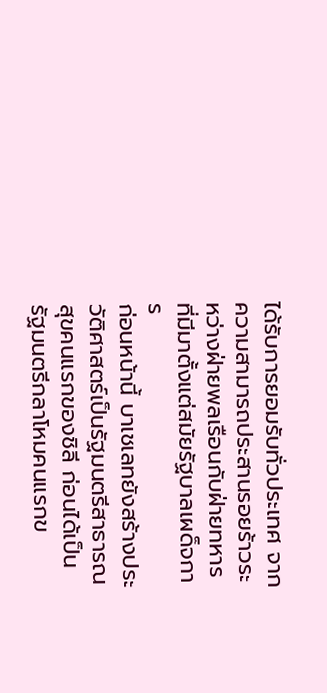ได้รับการยอมรับทั่วประเทศ จากความสามารถประสานรอยร้าวระหว่างฝ่ายพลเรือนกับฝ่ายทหารที่มีมาตั้งแต่สมัยรัฐบาลเผด็จการ
ก่อนหน้านี้ บาเชเลทยังสร้างประวัติศาสตร์เป็นรัฐมนตรีสาธารณสุขคนแรกของชิลี ก่อนได้เป็นรัฐมนตรีกลาโหมคนแรกข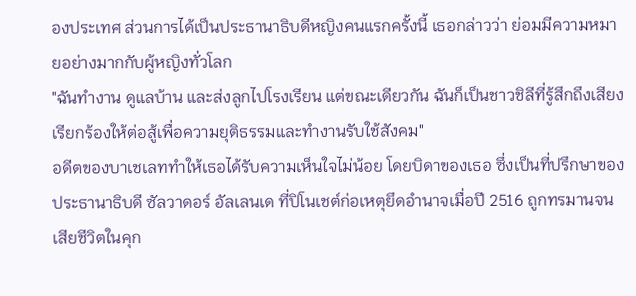องประเทศ ส่วนการได้เป็นประธานาธิบดีหญิงคนแรกครั้งนี้ เธอกล่าวว่า ย่อมมีความหมายอย่างมากกับผู้หญิงทั่วโลก
"ฉันทำงาน ดูแลบ้าน และส่งลูกไปโรงเรียน แต่ขณะเดียวกัน ฉันก็เป็นชาวชิลีที่รู้สึกถึงเสียงเรียกร้องให้ต่อสู้เพื่อความยุติธรรมและทำงานรับใช้สังคม"
อดีตของบาเชเลททำให้เธอได้รับความเห็นใจไม่น้อย โดยบิดาของเธอ ซึ่งเป็นที่ปรึกษาของประธานาธิบดี ซัลวาดอร์ อัลเลนเด ที่ปิโนเชต์ก่อเหตุยึดอำนาจเมื่อปี 2516 ถูกทรมานจนเสียชีวิตในคุก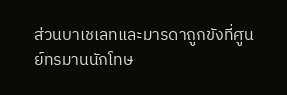ส่วนบาเชเลทและมารดาถูกขังที่ศูนย์ทรมานนักโทษ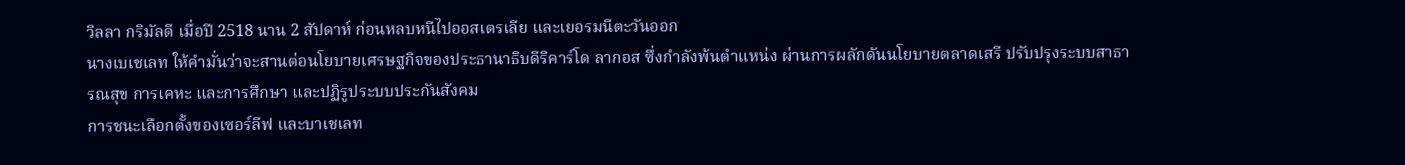วิลลา กริมัลดี เมื่อปี 2518 นาน 2 สัปดาห์ ก่อนหลบหนีไปออสเตรเลีย และเยอรมนีตะวันออก
นางเบเชเลท ให้คำมั่นว่าจะสานต่อนโยบายเศรษฐกิจของประธานาธิบดีริคาร์โด ลากอส ซึ่งกำลังพ้นตำแหน่ง ผ่านการผลักดันนโยบายตลาดเสรี ปรับปรุงระบบสาธารณสุข การเคหะ และการศึกษา และปฏิรูประบบประกันสังคม
การชนะเลือกตั้งของเซอร์ลีฟ และบาเชเลท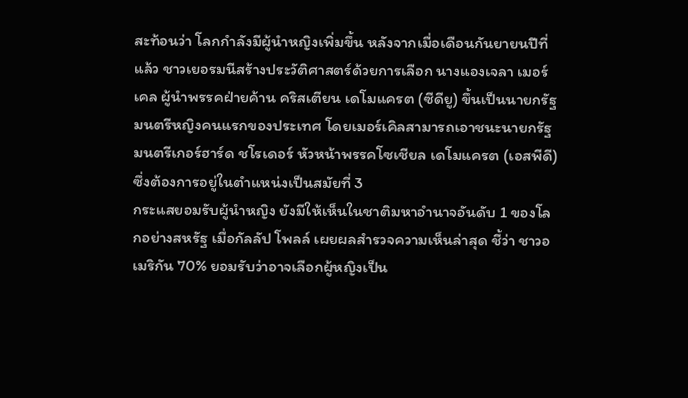สะท้อนว่า โลกกำลังมีผู้นำหญิงเพิ่มขึ้น หลังจากเมื่อเดือนกันยายนปีที่แล้ว ชาวเยอรมนีสร้างประวัติศาสตร์ด้วยการเลือก นางแองเจลา เมอร์เคล ผู้นำพรรคฝ่ายค้าน คริสเตียน เดโมแครต (ซีดียู) ขึ้นเป็นนายกรัฐมนตรีหญิงคนแรกของประเทศ โดยเมอร์เคิลสามารถเอาชนะนายกรัฐมนตรีเกอร์ฮาร์ด ชโรเดอร์ หัวหน้าพรรคโซเชียล เดโมแครต (เอสพีดี) ซึ่งต้องการอยู่ในตำแหน่งเป็นสมัยที่ 3
กระแสยอมรับผู้นำหญิง ยังมีให้เห็นในชาติมหาอำนาจอันดับ 1 ของโลกอย่างสหรัฐ เมื่อกัลลัป โพลล์ เผยผลสำรวจความเห็นล่าสุด ชี้ว่า ชาวอเมริกัน 70% ยอมรับว่าอาจเลือกผู้หญิงเป็น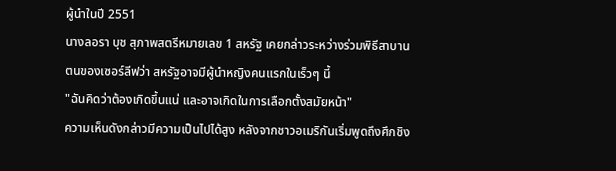ผู้นำในปี 2551
นางลอรา บุช สุภาพสตรีหมายเลข 1 สหรัฐ เคยกล่าวระหว่างร่วมพิธีสาบานตนของเซอร์ลีฟว่า สหรัฐอาจมีผู้นำหญิงคนแรกในเร็วๆ นี้
"ฉันคิดว่าต้องเกิดขึ้นแน่ และอาจเกิดในการเลือกตั้งสมัยหน้า"
ความเห็นดังกล่าวมีความเป็นไปได้สูง หลังจากชาวอเมริกันเริ่มพูดถึงศึกชิง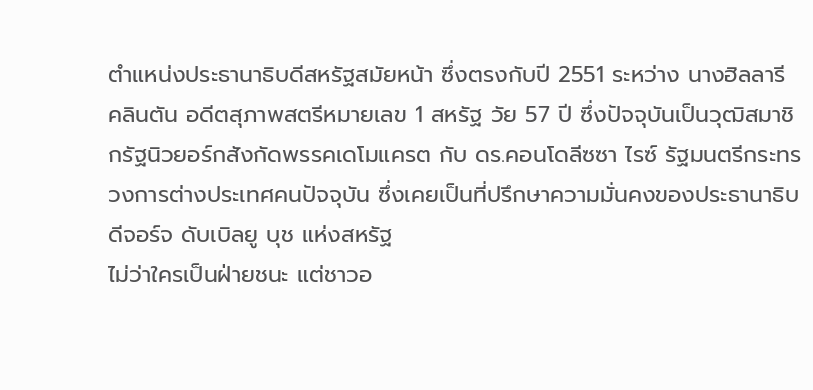ตำแหน่งประธานาธิบดีสหรัฐสมัยหน้า ซึ่งตรงกับปี 2551 ระหว่าง นางฮิลลารี คลินตัน อดีตสุภาพสตรีหมายเลข 1 สหรัฐ วัย 57 ปี ซึ่งปัจจุบันเป็นวุฒิสมาชิกรัฐนิวยอร์กสังกัดพรรคเดโมแครต กับ ดร.คอนโดลีซซา ไรซ์ รัฐมนตรีกระทรวงการต่างประเทศคนปัจจุบัน ซึ่งเคยเป็นที่ปรึกษาความมั่นคงของประธานาธิบดีจอร์จ ดับเบิลยู บุช แห่งสหรัฐ
ไม่ว่าใครเป็นฝ่ายชนะ แต่ชาวอ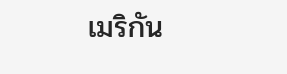เมริกัน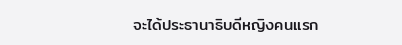จะได้ประธานาธิบดีหญิงคนแรก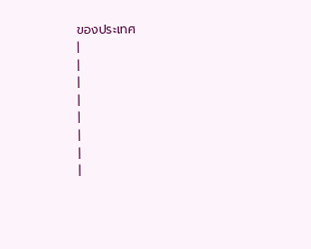ของประเทศ
|
|
|
|
|
|
|
|